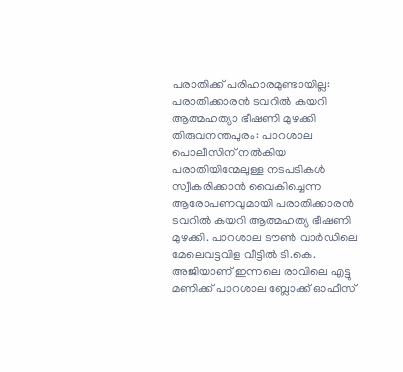പരാതിക്ക് പരിഹാരമുണ്ടായില്ല: പരാതിക്കാരൻ ടവറിൽ കയറി ആത്മഹത്യാ ഭീഷണി മുഴക്കി
തിരുവനന്തപുരം: പാറശാല പൊലീസിന് നൽകിയ പരാതിയിന്മേലുള്ള നടപടികൾ സ്വീകരിക്കാൻ വൈകിച്ചെന്ന ആരോപണവുമായി പരാതിക്കാരൻ ടവറിൽ കയറി ആത്മഹത്യ ഭീഷണി മുഴക്കി. പാറശാല ടൗൺ വാർഡിലെ മേലെവട്ടവിള വീട്ടിൽ ടി.കെ. അജിയാണ് ഇന്നലെ രാവിലെ എട്ടു മണിക്ക് പാറശാല ബ്ലോക്ക് ഓഫീസ്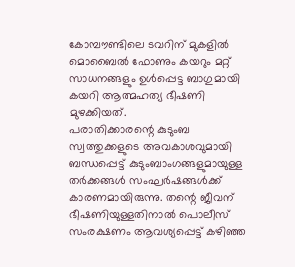കോമ്പൗണ്ടിലെ ടവറിന് മുകളിൽ മൊബൈൽ ഫോണും കയറും മറ്റ് സാധനങ്ങളും ഉൾപ്പെട്ട ബാഗുമായി കയറി ആത്മഹത്യ ഭീഷണി മുഴക്കിയത്.
പരാതിക്കാരന്റെ കുടുംബ സ്വത്തുക്കളുടെ അവകാശവുമായി ബന്ധപ്പെട്ട് കുടുംബാംഗങ്ങളുമായുള്ള തർക്കങ്ങൾ സംഘർഷങ്ങൾക്ക് കാരണമായിരുന്നു. തന്റെ ജീവന് ഭീഷണിയുള്ളതിനാൽ പൊലീസ് സംരക്ഷണം ആവശ്യപ്പെട്ട് കഴിഞ്ഞ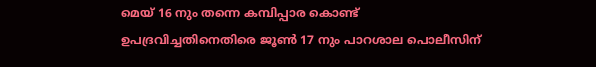മെയ് 16 നും തന്നെ കമ്പിപ്പാര കൊണ്ട് ഉപദ്രവിച്ചതിനെതിരെ ജൂൺ 17 നും പാറശാല പൊലീസിന്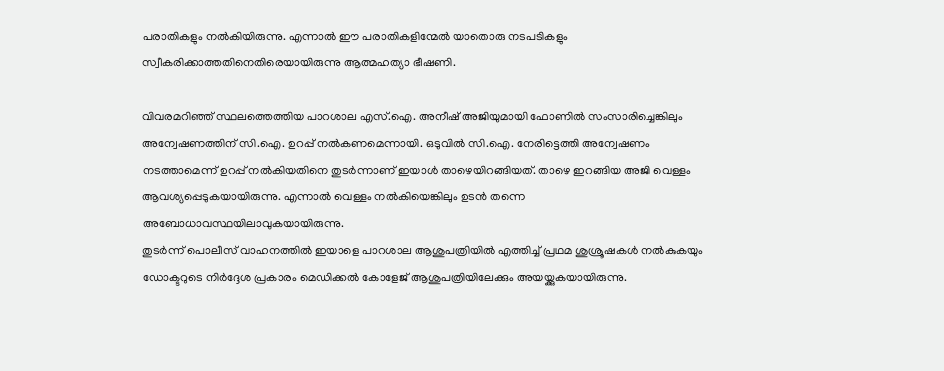പരാതികളും നൽകിയിരുന്നു. എന്നാൽ ഈ പരാതികളിന്മേൽ യാതൊരു നടപടികളും സ്വീകരിക്കാത്തതിനെതിരെയായിരുന്നു ആത്മഹത്യാ ഭീഷണി.

വിവരമറിഞ്ഞ് സ്ഥലത്തെത്തിയ പാറശാല എസ്.ഐ. അനീഷ് അജിയുമായി ഫോണിൽ സംസാരിച്ചെങ്കിലും അന്വേഷണത്തിന് സി.ഐ. ഉറപ്പ് നൽകണമെന്നായി. ഒടുവിൽ സി.ഐ. നേരിട്ടെത്തി അന്വേഷണം നടത്താമെന്ന് ഉറപ്പ് നൽകിയതിനെ തുടർന്നാണ് ഇയാൾ താഴെയിറങ്ങിയത്. താഴെ ഇറങ്ങിയ അജി വെള്ളം ആവശ്യപ്പെടുകയായിരുന്നു. എന്നാൽ വെള്ളം നൽകിയെങ്കിലും ഉടൻ തന്നെ അബോധാവസ്ഥയിലാവുകയായിരുന്നു.
തുടർന്ന് പൊലീസ് വാഹനത്തിൽ ഇയാളെ പാറശാല ആശുപത്രിയിൽ എത്തിച്ച് പ്രഥമ ശുശ്രൂഷകൾ നൽകുകയും ഡോക്ടറുടെ നിർദ്ദേശ പ്രകാരം മെഡിക്കൽ കോളേജ് ആശുപത്രിയിലേക്കും അയയ്ക്കുകയായിരുന്നു.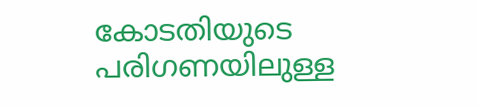കോടതിയുടെ പരിഗണയിലുള്ള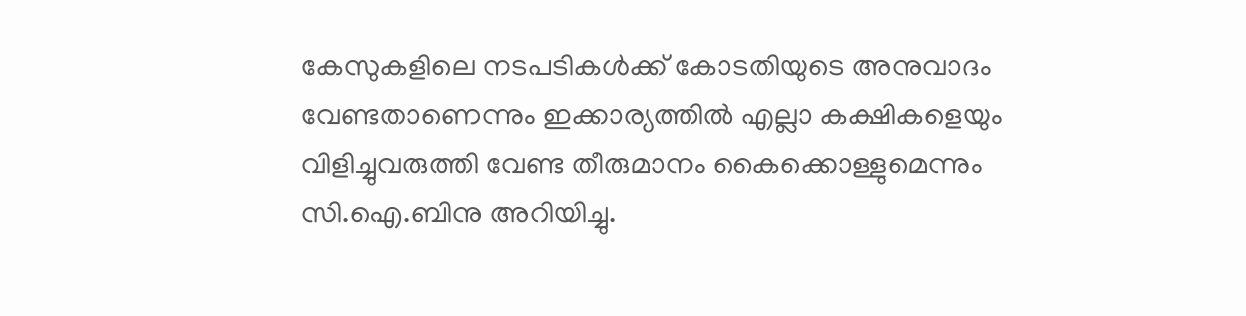കേസുകളിലെ നടപടികൾക്ക് കോടതിയുടെ അനുവാദം വേണ്ടതാണെന്നും ഇക്കാര്യത്തിൽ എല്ലാ കക്ഷികളെയും വിളിച്ചുവരുത്തി വേണ്ട തീരുമാനം കൈക്കൊള്ളുമെന്നും സി.ഐ.ബിനു അറിയിച്ചു.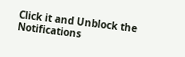Click it and Unblock the Notifications